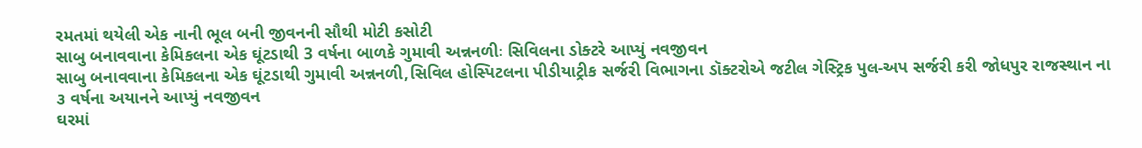રમતમાં થયેલી એક નાની ભૂલ બની જીવનની સૌથી મોટી કસોટી
સાબુ બનાવવાના કેમિકલના એક ઘૂંટડાથી 3 વર્ષના બાળકે ગુમાવી અન્નનળીઃ સિવિલના ડોક્ટરે આપ્યું નવજીવન
સાબુ બનાવવાના કેમિકલના એક ઘૂંટડાથી ગુમાવી અન્નનળી,સિવિલ હોસ્પિટલના પીડીયાટ્રીક સર્જરી વિભાગના ડૉક્ટરોએ જટીલ ગેસ્ટ્રિક પુલ-અપ સર્જરી કરી જોધપુર રાજસ્થાન ના ૩ વર્ષના અયાનને આપ્યું નવજીવન
ઘરમાં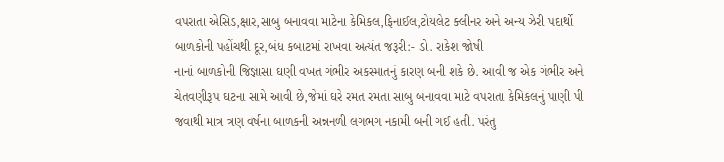વપરાતા એસિડ,ક્ષાર,સાબુ બનાવવા માટેના કેમિકલ,ફિનાઈલ,ટોયલેટ ક્લીનર અને અન્ય ઝેરી પદાર્થો બાળકોની પહોંચથી દૂર,બંધ કબાટમાં રાખવા અત્યંત જરૂરી:- ડો. રાકેશ જોષી
નાનાં બાળકોની જિજ્ઞાસા ઘણી વખત ગંભીર અકસ્માતનું કારણ બની શકે છે. આવી જ એક ગંભીર અને ચેતવણીરૂપ ઘટના સામે આવી છે,જેમાં ઘરે રમત રમતા સાબુ બનાવવા માટે વપરાતા કેમિકલનું પાણી પી જવાથી માત્ર ત્રણ વર્ષના બાળકની અન્નનળી લગભગ નકામી બની ગઈ હતી. પરંતુ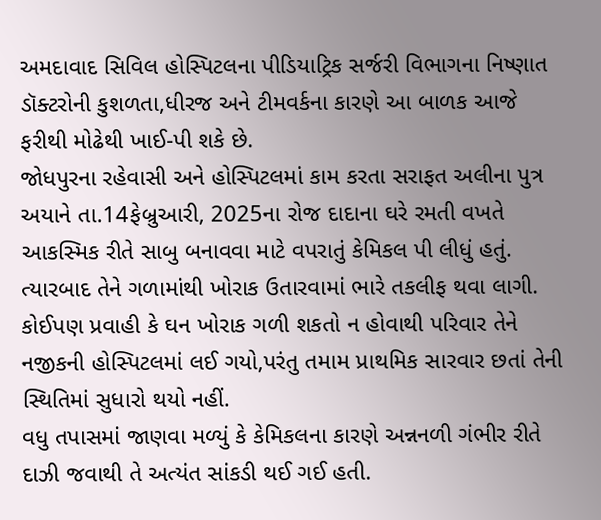અમદાવાદ સિવિલ હોસ્પિટલના પીડિયાટ્રિક સર્જરી વિભાગના નિષ્ણાત ડૉક્ટરોની કુશળતા,ધીરજ અને ટીમવર્કના કારણે આ બાળક આજે ફરીથી મોઢેથી ખાઈ-પી શકે છે.
જોધપુરના રહેવાસી અને હોસ્પિટલમાં કામ કરતા સરાફત અલીના પુત્ર અયાને તા.14ફેબ્રુઆરી, 2025ના રોજ દાદાના ઘરે રમતી વખતે આકસ્મિક રીતે સાબુ બનાવવા માટે વપરાતું કેમિકલ પી લીધું હતું. ત્યારબાદ તેને ગળામાંથી ખોરાક ઉતારવામાં ભારે તકલીફ થવા લાગી. કોઈપણ પ્રવાહી કે ઘન ખોરાક ગળી શકતો ન હોવાથી પરિવાર તેને નજીકની હોસ્પિટલમાં લઈ ગયો,પરંતુ તમામ પ્રાથમિક સારવાર છતાં તેની સ્થિતિમાં સુધારો થયો નહીં.
વધુ તપાસમાં જાણવા મળ્યું કે કેમિકલના કારણે અન્નનળી ગંભીર રીતે દાઝી જવાથી તે અત્યંત સાંકડી થઈ ગઈ હતી.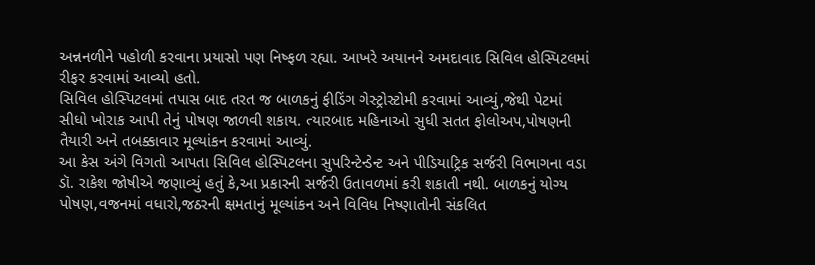અન્નનળીને પહોળી કરવાના પ્રયાસો પણ નિષ્ફળ રહ્યા. આખરે અયાનને અમદાવાદ સિવિલ હોસ્પિટલમાં રીફર કરવામાં આવ્યો હતો.
સિવિલ હોસ્પિટલમાં તપાસ બાદ તરત જ બાળકનું ફીડિંગ ગેસ્ટ્રોસ્ટોમી કરવામાં આવ્યું,જેથી પેટમાં સીધો ખોરાક આપી તેનું પોષણ જાળવી શકાય. ત્યારબાદ મહિનાઓ સુધી સતત ફોલોઅપ,પોષણની તૈયારી અને તબક્કાવાર મૂલ્યાંકન કરવામાં આવ્યું.
આ કેસ અંગે વિગતો આપતા સિવિલ હોસ્પિટલના સુપરિન્ટેન્ડેન્ટ અને પીડિયાટ્રિક સર્જરી વિભાગના વડા ડૉ. રાકેશ જોષીએ જણાવ્યું હતું કે,આ પ્રકારની સર્જરી ઉતાવળમાં કરી શકાતી નથી. બાળકનું યોગ્ય પોષણ,વજનમાં વધારો,જઠરની ક્ષમતાનું મૂલ્યાંકન અને વિવિધ નિષ્ણાતોની સંકલિત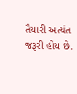તૈયારી અત્યંત જરૂરી હોય છે.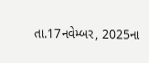તા.17નવેમ્બર, 2025ના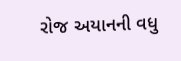રોજ અયાનની વધુ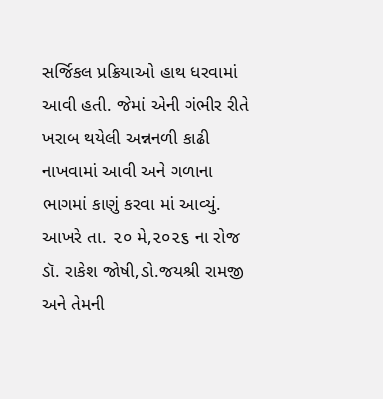સર્જિકલ પ્રક્રિયાઓ હાથ ધરવામાં આવી હતી. જેમાં એની ગંભીર રીતે ખરાબ થયેલી અન્નનળી કાઢી નાખવામાં આવી અને ગળાના ભાગમાં કાણું કરવા માં આવ્યું.
આખરે તા. ૨૦ મે,૨૦૨૬ ના રોજ ડૉ. રાકેશ જોષી,ડો.જયશ્રી રામજી અને તેમની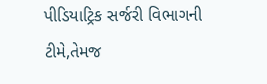પીડિયાટ્રિક સર્જરી વિભાગની ટીમે,તેમજ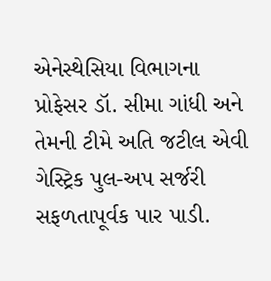એનેસ્થેસિયા વિભાગના પ્રોફેસર ડૉ. સીમા ગાંધી અને તેમની ટીમે અતિ જટીલ એવી ગેસ્ટ્રિક પુલ-અપ સર્જરી સફળતાપૂર્વક પાર પાડી.